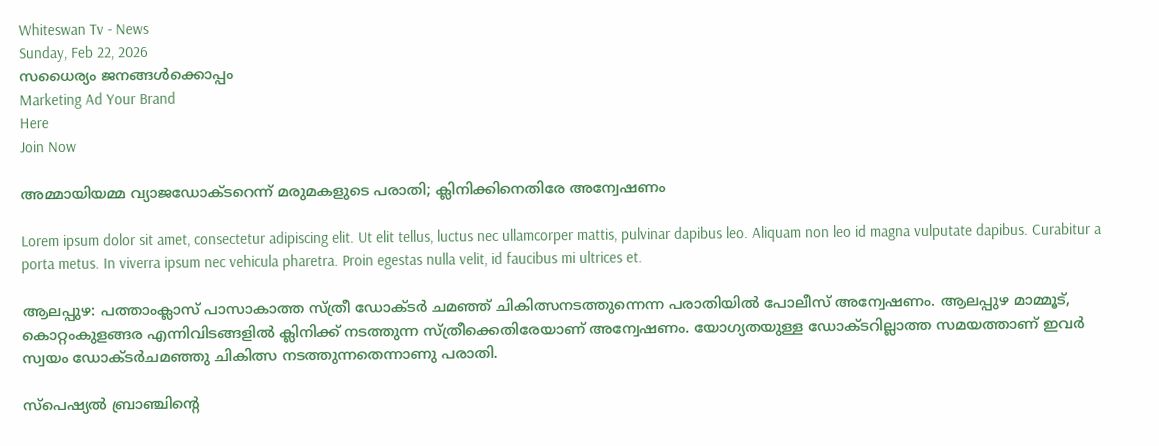Whiteswan Tv - News
Sunday, Feb 22, 2026
സധൈര്യം ജനങ്ങൾക്കൊപ്പം
Marketing Ad Your Brand
Here
Join Now

അമ്മായിയമ്മ വ്യാജഡോക്ടറെന്ന് മരുമകളുടെ പരാതി; ക്ലിനിക്കിനെതിരേ അന്വേഷണം

Lorem ipsum dolor sit amet, consectetur adipiscing elit. Ut elit tellus, luctus nec ullamcorper mattis, pulvinar dapibus leo. Aliquam non leo id magna vulputate dapibus. Curabitur a porta metus. In viverra ipsum nec vehicula pharetra. Proin egestas nulla velit, id faucibus mi ultrices et.

ആലപ്പുഴ: പത്താംക്ലാസ് പാസാകാത്ത സ്ത്രീ ഡോക്ടര്‍ ചമഞ്ഞ് ചികിത്സനടത്തുന്നെന്ന പരാതിയില്‍ പോലീസ് അന്വേഷണം. ആലപ്പുഴ മാമ്മൂട്, കൊറ്റംകുളങ്ങര എന്നിവിടങ്ങളില്‍ ക്ലിനിക്ക് നടത്തുന്ന സ്ത്രീക്കെതിരേയാണ് അന്വേഷണം. യോഗ്യതയുള്ള ഡോക്ടറില്ലാത്ത സമയത്താണ് ഇവര്‍ സ്വയം ഡോക്ടര്‍ചമഞ്ഞു ചികിത്സ നടത്തുന്നതെന്നാണു പരാതി.

സ്‌പെഷ്യല്‍ ബ്രാഞ്ചിന്റെ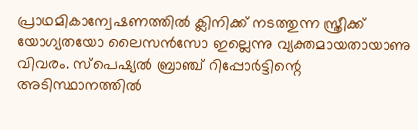പ്രാഥമികാന്വേഷണത്തില്‍ ക്ലിനിക്ക് നടത്തുന്ന സ്ത്രീക്ക് യോഗ്യതയോ ലൈസന്‍സോ ഇല്ലെന്നു വ്യക്തമായതായാണു വിവരം. സ്‌പെഷ്യല്‍ ബ്രാഞ്ച് റിപ്പോര്‍ട്ടിന്റെ അടിസ്ഥാനത്തില്‍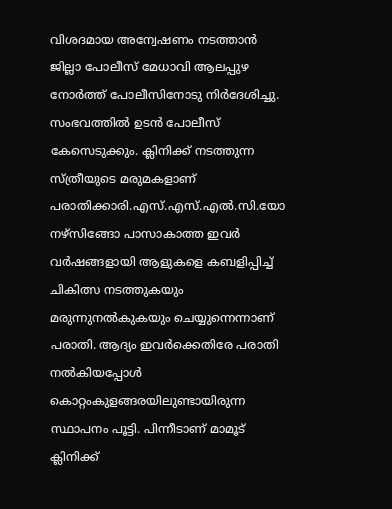വിശദമായ അന്വേഷണം നടത്താന്‍ ജില്ലാ പോലീസ് മേധാവി ആലപ്പുഴ നോര്‍ത്ത് പോലീസിനോടു നിര്‍ദേശിച്ചു. സംഭവത്തില്‍ ഉടന്‍ പോലീസ് കേസെടുക്കും. ക്ലിനിക്ക് നടത്തുന്ന സ്ത്രീയുടെ മരുമകളാണ് പരാതിക്കാരി.എസ്.എസ്.എല്‍.സി.യോ നഴ്‌സിങ്ങോ പാസാകാത്ത ഇവര്‍ വര്‍ഷങ്ങളായി ആളുകളെ കബളിപ്പിച്ച് ചികിത്സ നടത്തുകയും മരുന്നുനല്‍കുകയും ചെയ്യുന്നെന്നാണ് പരാതി. ആദ്യം ഇവര്‍ക്കെതിരേ പരാതി നല്‍കിയപ്പോള്‍ കൊറ്റംകുളങ്ങരയിലുണ്ടായിരുന്ന സ്ഥാപനം പൂട്ടി. പിന്നീടാണ് മാമൂട് ക്ലിനിക്ക്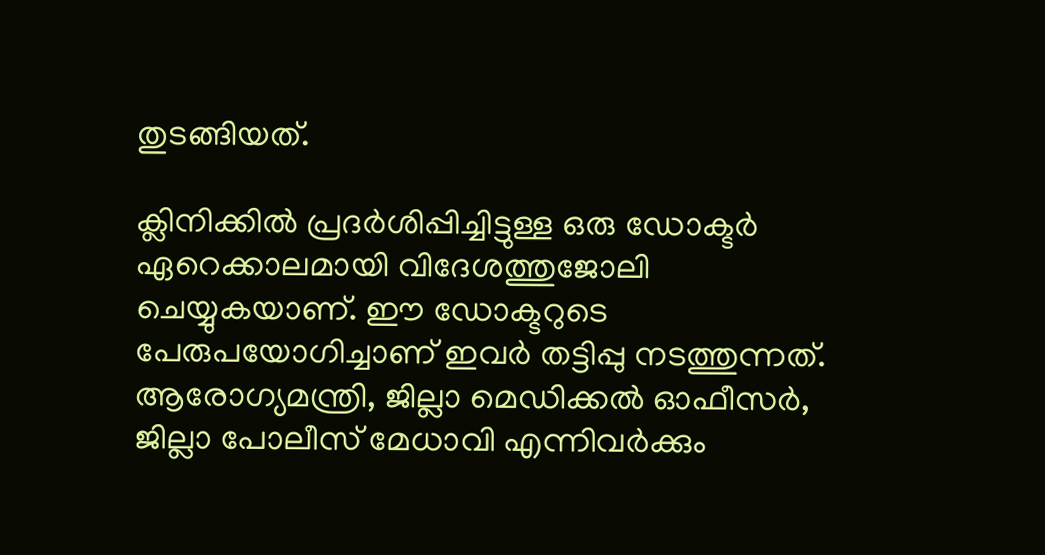തുടങ്ങിയത്.

ക്ലിനിക്കില്‍ പ്രദര്‍ശിപ്പിച്ചിട്ടുള്ള ഒരു ഡോക്ടര്‍ ഏറെക്കാലമായി വിദേശത്തുജോലി ചെയ്യുകയാണ്. ഈ ഡോക്ടറുടെ പേരുപയോഗിച്ചാണ് ഇവര്‍ തട്ടിപ്പു നടത്തുന്നത്. ആരോഗ്യമന്ത്രി, ജില്ലാ മെഡിക്കല്‍ ഓഫീസര്‍, ജില്ലാ പോലീസ് മേധാവി എന്നിവര്‍ക്കും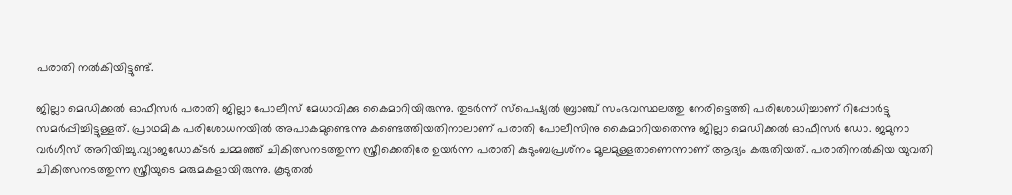പരാതി നല്‍കിയിട്ടുണ്ട്.

ജില്ലാ മെഡിക്കല്‍ ഓഫീസര്‍ പരാതി ജില്ലാ പോലീസ് മേധാവിക്കു കൈമാറിയിരുന്നു. തുടര്‍ന്ന് സ്‌പെഷ്യല്‍ ബ്രാഞ്ച് സംഭവസ്ഥലത്തു നേരിട്ടെത്തി പരിശോധിച്ചാണ് റിപ്പോര്‍ട്ടു സമര്‍പ്പിച്ചിട്ടുള്ളത്. പ്രാഥമിക പരിശോധനയില്‍ അപാകമുണ്ടെന്നു കണ്ടെത്തിയതിനാലാണ് പരാതി പോലീസിനു കൈമാറിയതെന്നു ജില്ലാ മെഡിക്കല്‍ ഓഫീസര്‍ ഡോ. ജമുനാ വര്‍ഗീസ് അറിയിച്ചു.വ്യാജഡോക്ടര്‍ ചമ്മഞ്ഞ് ചികിത്സനടത്തുന്ന സ്ത്രീക്കെതിരേ ഉയര്‍ന്ന പരാതി കുടുംബപ്രശ്‌നം മൂലമുള്ളതാണെന്നാണ് ആദ്യം കരുതിയത്. പരാതിനല്‍കിയ യുവതി ചികിത്സനടത്തുന്ന സ്ത്രീയുടെ മരുമകളായിരുന്നു. കൂടുതല്‍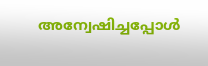അന്വേഷിച്ചപ്പോള്‍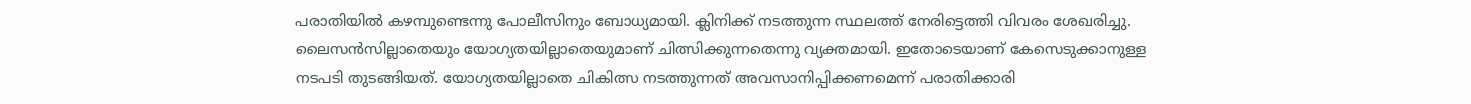പരാതിയില്‍ കഴമ്പുണ്ടെന്നു പോലീസിനും ബോധ്യമായി. ക്ലിനിക്ക് നടത്തുന്ന സ്ഥലത്ത് നേരിട്ടെത്തി വിവരം ശേഖരിച്ചു. ലൈസന്‍സില്ലാതെയും യോഗ്യതയില്ലാതെയുമാണ് ചിത്സിക്കുന്നതെന്നു വ്യക്തമായി. ഇതോടെയാണ് കേസെടുക്കാനുള്ള നടപടി തുടങ്ങിയത്. യോഗ്യതയില്ലാതെ ചികിത്സ നടത്തുന്നത് അവസാനിപ്പിക്കണമെന്ന് പരാതിക്കാരി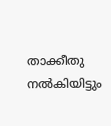താക്കീതു നല്‍കിയിട്ടും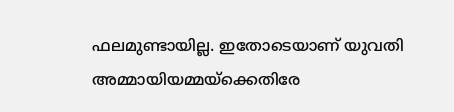ഫലമുണ്ടായില്ല. ഇതോടെയാണ് യുവതി അമ്മായിയമ്മയ്‌ക്കെതിരേ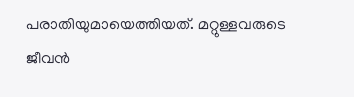പരാതിയുമായെത്തിയത്. മറ്റുള്ളവരുടെ ജീവന്‍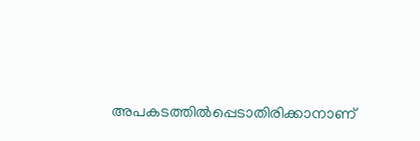അപകടത്തില്‍പ്പെടാതിരിക്കാനാണ്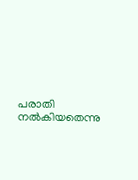പരാതി നല്‍കിയതെന്നു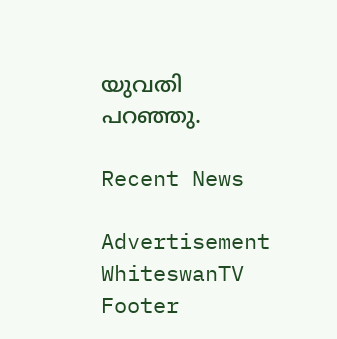യുവതി പറഞ്ഞു.

Recent News

Advertisement
WhiteswanTV Footer